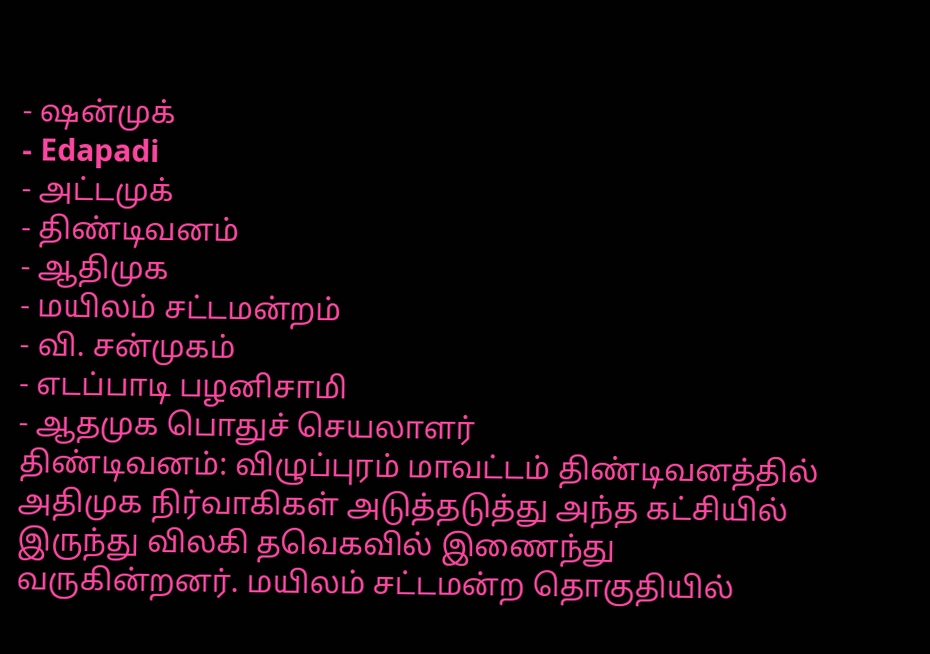- ஷன்முக்
- Edapadi
- அட்டமுக்
- திண்டிவனம்
- ஆதிமுக
- மயிலம் சட்டமன்றம்
- வி. சன்முகம்
- எடப்பாடி பழனிசாமி
- ஆதமுக பொதுச் செயலாளர்
திண்டிவனம்: விழுப்புரம் மாவட்டம் திண்டிவனத்தில் அதிமுக நிர்வாகிகள் அடுத்தடுத்து அந்த கட்சியில் இருந்து விலகி தவெகவில் இணைந்து வருகின்றனர். மயிலம் சட்டமன்ற தொகுதியில்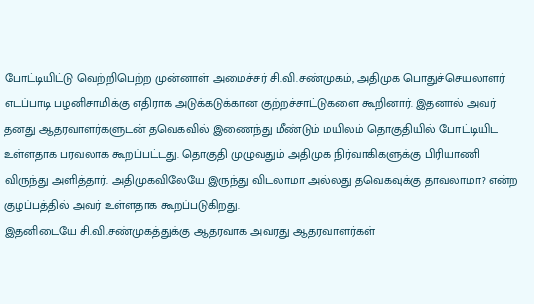போட்டியிட்டு வெற்றிபெற்ற முன்னாள் அமைச்சர் சி.வி.சண்முகம், அதிமுக பொதுச்செயலாளர் எடப்பாடி பழனிசாமிக்கு எதிராக அடுக்கடுக்கான குற்றச்சாட்டுகளை கூறினார். இதனால் அவர் தனது ஆதரவாளர்களுடன் தவெகவில் இணைந்து மீண்டும் மயிலம் தொகுதியில் போட்டியிட உள்ளதாக பரவலாக கூறப்பட்டது. தொகுதி முழுவதும் அதிமுக நிர்வாகிகளுக்கு பிரியாணி விருந்து அளித்தார். அதிமுகவிலேயே இருந்து விடலாமா அல்லது தவெகவுக்கு தாவலாமா? என்ற குழப்பத்தில் அவர் உள்ளதாக கூறப்படுகிறது.
இதனிடையே சி.வி.சண்முகத்துக்கு ஆதரவாக அவரது ஆதரவாளர்கள்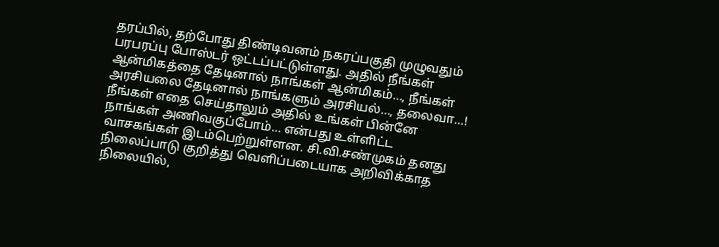தரப்பில், தற்போது திண்டிவனம் நகரப்பகுதி முழுவதும் பரபரப்பு போஸ்டர் ஒட்டப்பட்டுள்ளது. அதில் நீங்கள் ஆன்மிகத்தை தேடினால் நாங்கள் ஆன்மிகம்…, நீங்கள் அரசியலை தேடினால் நாங்களும் அரசியல்…, தலைவா…! நீங்கள் எதை செய்தாலும் அதில் உங்கள் பின்னே நாங்கள் அணிவகுப்போம்… என்பது உள்ளிட்ட வாசகங்கள் இடம்பெற்றுள்ளன. சி.வி.சண்முகம் தனது நிலைப்பாடு குறித்து வெளிப்படையாக அறிவிக்காத நிலையில்,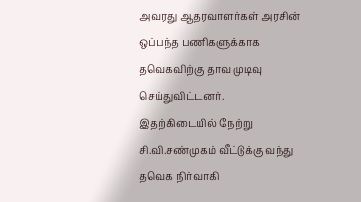அவரது ஆதரவாளர்கள் அரசின் ஒப்பந்த பணிகளுக்காக தவெகவிற்கு தாவ முடிவு செய்துவிட்டனர்.
இதற்கிடையில் நேற்று சி.வி.சண்முகம் வீட்டுக்கு வந்து தவெக நிர்வாகி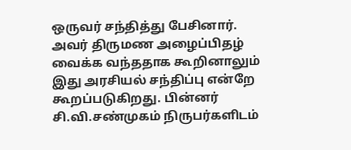ஒருவர் சந்தித்து பேசினார். அவர் திருமண அழைப்பிதழ் வைக்க வந்ததாக கூறினாலும் இது அரசியல் சந்திப்பு என்றே கூறப்படுகிறது. பின்னர் சி.வி.சண்முகம் நிருபர்களிடம்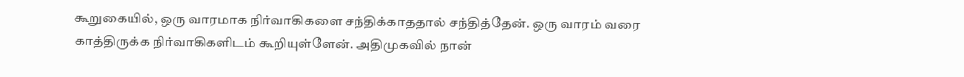கூறுகையில், ஒரு வாரமாக நிர்வாகிகளை சந்திக்காததால் சந்தித்தேன். ஒரு வாரம் வரை காத்திருக்க நிர்வாகிகளிடம் கூறியுள்ளேன். அதிமுகவில் நான்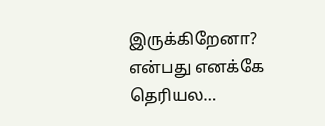இருக்கிறேனா? என்பது எனக்கே தெரியல…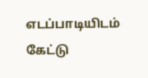எடப்பாடியிடம் கேட்டு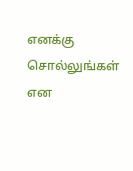எனக்கு சொல்லுங்கள் என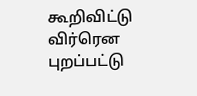கூறிவிட்டு விர்ரென புறப்பட்டு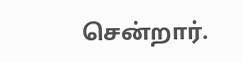சென்றார்.